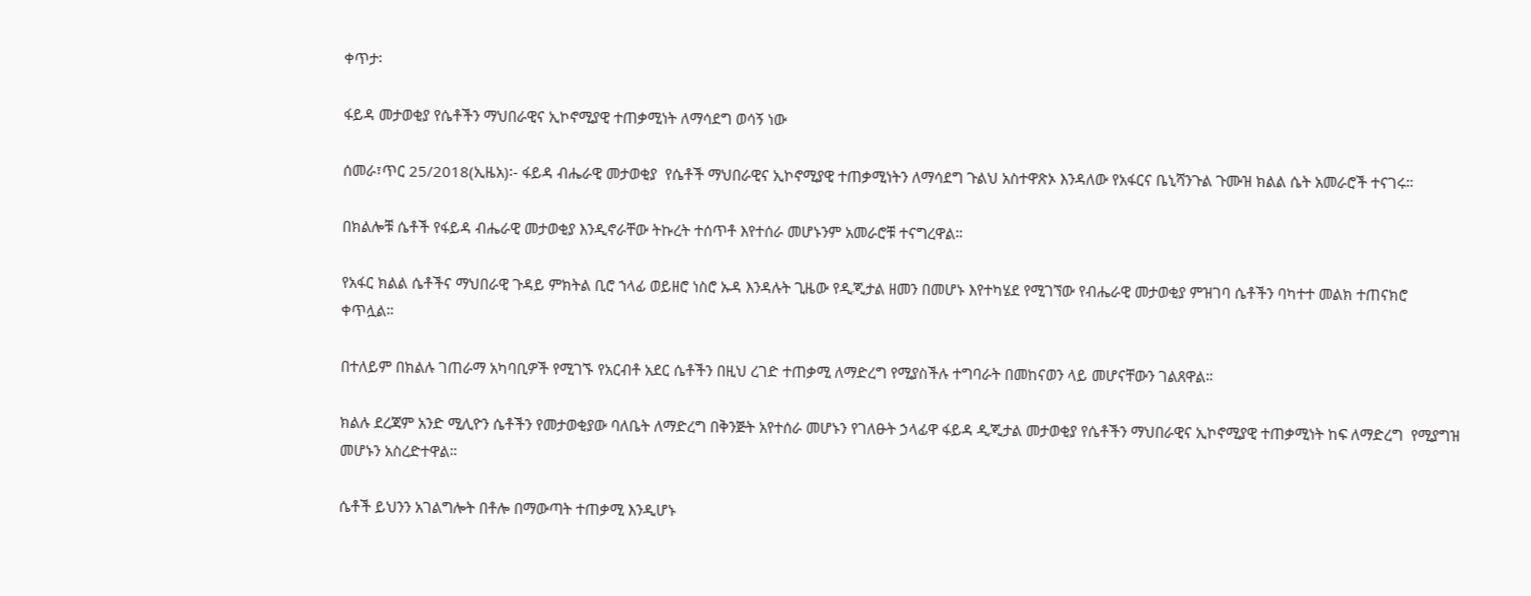ቀጥታ፡

ፋይዳ መታወቂያ የሴቶችን ማህበራዊና ኢኮኖሚያዊ ተጠቃሚነት ለማሳደግ ወሳኝ ነው

ሰመራ፣ጥር 25/2018(ኢዜአ)፡- ፋይዳ ብሔራዊ መታወቂያ  የሴቶች ማህበራዊና ኢኮኖሚያዊ ተጠቃሚነትን ለማሳደግ ጉልህ አስተዋጽኦ እንዳለው የአፋርና ቤኒሻንጉል ጉሙዝ ክልል ሴት አመራሮች ተናገሩ።

በክልሎቹ ሴቶች የፋይዳ ብሔራዊ መታወቂያ እንዲኖራቸው ትኩረት ተሰጥቶ እየተሰራ መሆኑንም አመራሮቹ ተናግረዋል።

የአፋር ክልል ሴቶችና ማህበራዊ ጉዳይ ምክትል ቢሮ ኀላፊ ወይዘሮ ነስሮ ኡዳ እንዳሉት ጊዜው የዲጂታል ዘመን በመሆኑ እየተካሄደ የሚገኘው የብሔራዊ መታወቂያ ምዝገባ ሴቶችን ባካተተ መልክ ተጠናክሮ ቀጥሏል።

በተለይም በክልሉ ገጠራማ አካባቢዎች የሚገኙ የአርብቶ አደር ሴቶችን በዚህ ረገድ ተጠቃሚ ለማድረግ የሚያስችሉ ተግባራት በመከናወን ላይ መሆናቸውን ገልጸዋል።

ክልሉ ደረጃም አንድ ሚሊዮን ሴቶችን የመታወቂያው ባለቤት ለማድረግ በቅንጅት አየተሰራ መሆኑን የገለፁት ኃላፊዋ ፋይዳ ዲጂታል መታወቂያ የሴቶችን ማህበራዊና ኢኮኖሚያዊ ተጠቃሚነት ከፍ ለማድረግ  የሚያግዝ መሆኑን አስረድተዋል።

ሴቶች ይህንን አገልግሎት በቶሎ በማውጣት ተጠቃሚ እንዲሆኑ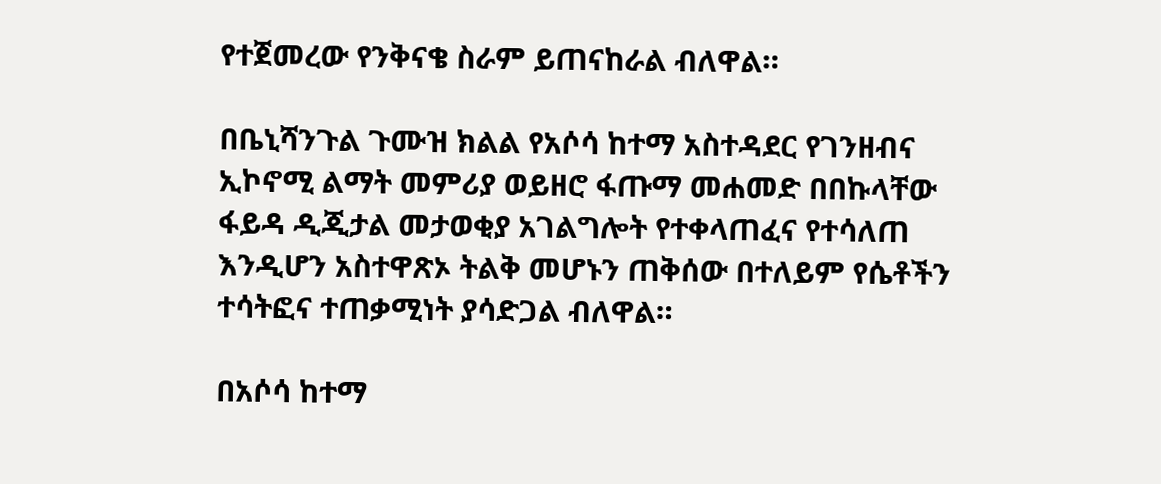የተጀመረው የንቅናቄ ስራም ይጠናከራል ብለዋል።

በቤኒሻንጉል ጉሙዝ ክልል የአሶሳ ከተማ አስተዳደር የገንዘብና ኢኮኖሚ ልማት መምሪያ ወይዘሮ ፋጡማ መሐመድ በበኩላቸው ፋይዳ ዲጂታል መታወቂያ አገልግሎት የተቀላጠፈና የተሳለጠ እንዲሆን አስተዋጽኦ ትልቅ መሆኑን ጠቅሰው በተለይም የሴቶችን ተሳትፎና ተጠቃሚነት ያሳድጋል ብለዋል።

በአሶሳ ከተማ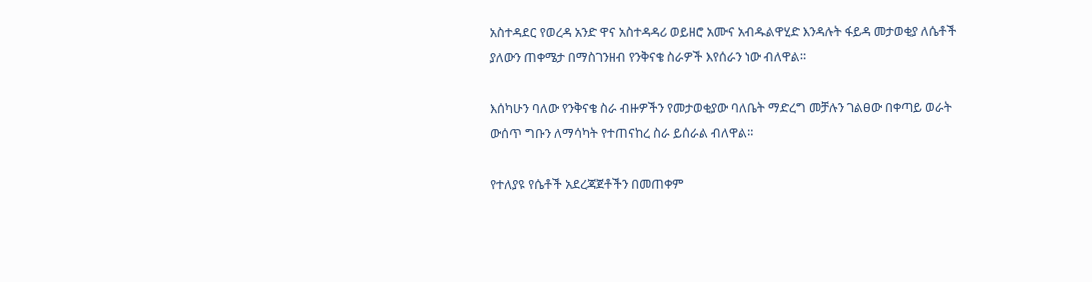አስተዳደር የወረዳ አንድ ዋና አስተዳዳሪ ወይዘሮ አሙና አብዱልዋሂድ እንዳሉት ፋይዳ መታወቂያ ለሴቶች ያለውን ጠቀሜታ በማስገንዘብ የንቅናቄ ስራዎች እየሰራን ነው ብለዋል።

እሰካሁን ባለው የንቅናቄ ስራ ብዙዎችን የመታወቂያው ባለቤት ማድረግ መቻሉን ገልፀው በቀጣይ ወራት ውሰጥ ግቡን ለማሳካት የተጠናከረ ስራ ይሰራል ብለዋል።

የተለያዩ የሴቶች አደረጃጀቶችን በመጠቀም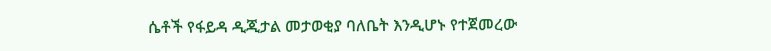ሴቶች የፋይዳ ዲጂታል መታወቂያ ባለቤት እንዲሆኑ የተጀመረው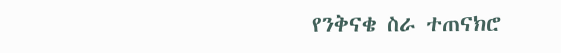የንቅናቄ ስራ ተጠናክሮ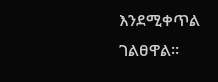እንደሚቀጥል ገልፀዋል።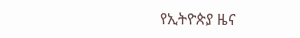የኢትዮጵያ ዜና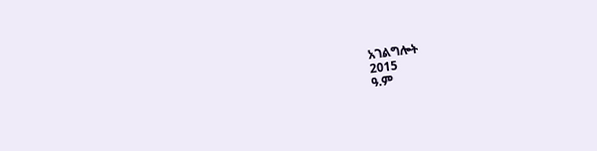አገልግሎት
2015
ዓ.ም